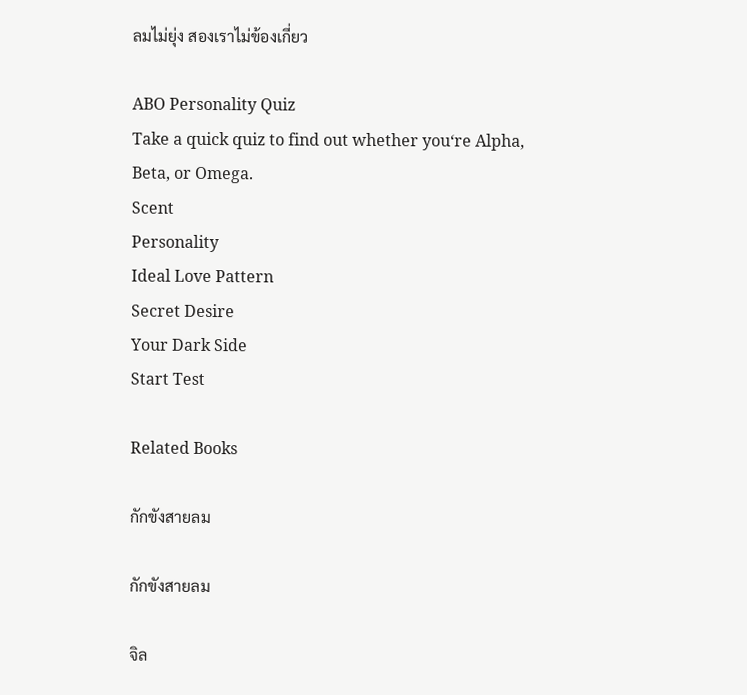ลมไม่ยุ่ง สองเราไม่ข้องเกี่ยว

ABO Personality Quiz
Take a quick quiz to find out whether you‘re Alpha, Beta, or Omega.
Scent
Personality
Ideal Love Pattern
Secret Desire
Your Dark Side
Start Test

Related Books

กักขังสายลม

กักขังสายลม

จิล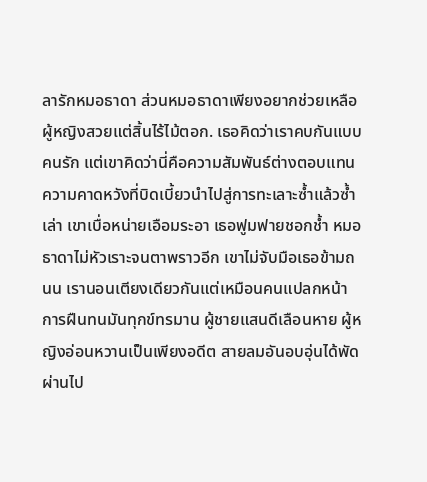ลารักหมอธาดา ส่วนหมอธาดาเพียงอยากช่วยเหลือผู้หญิงสวยแต่สิ้นไร้ไม้ตอก. เธอคิดว่าเราคบกันแบบคนรัก แต่เขาคิดว่านี่คือความสัมพันธ์ต่างตอบแทน ความคาดหวังที่บิดเบี้ยวนำไปสู่การทะเลาะซ้ำแล้วซ้ำเล่า เขาเบื่อหน่ายเอือมระอา เธอฟูมฟายชอกช้ำ หมอธาดาไม่หัวเราะจนตาพราวอีก เขาไม่จับมือเธอข้ามถนน เรานอนเตียงเดียวกันแต่เหมือนคนแปลกหน้า การฝืนทนมันทุกข์ทรมาน ผู้ชายแสนดีเลือนหาย ผู้หญิงอ่อนหวานเป็นเพียงอดีต สายลมอันอบอุ่นได้พัดผ่านไป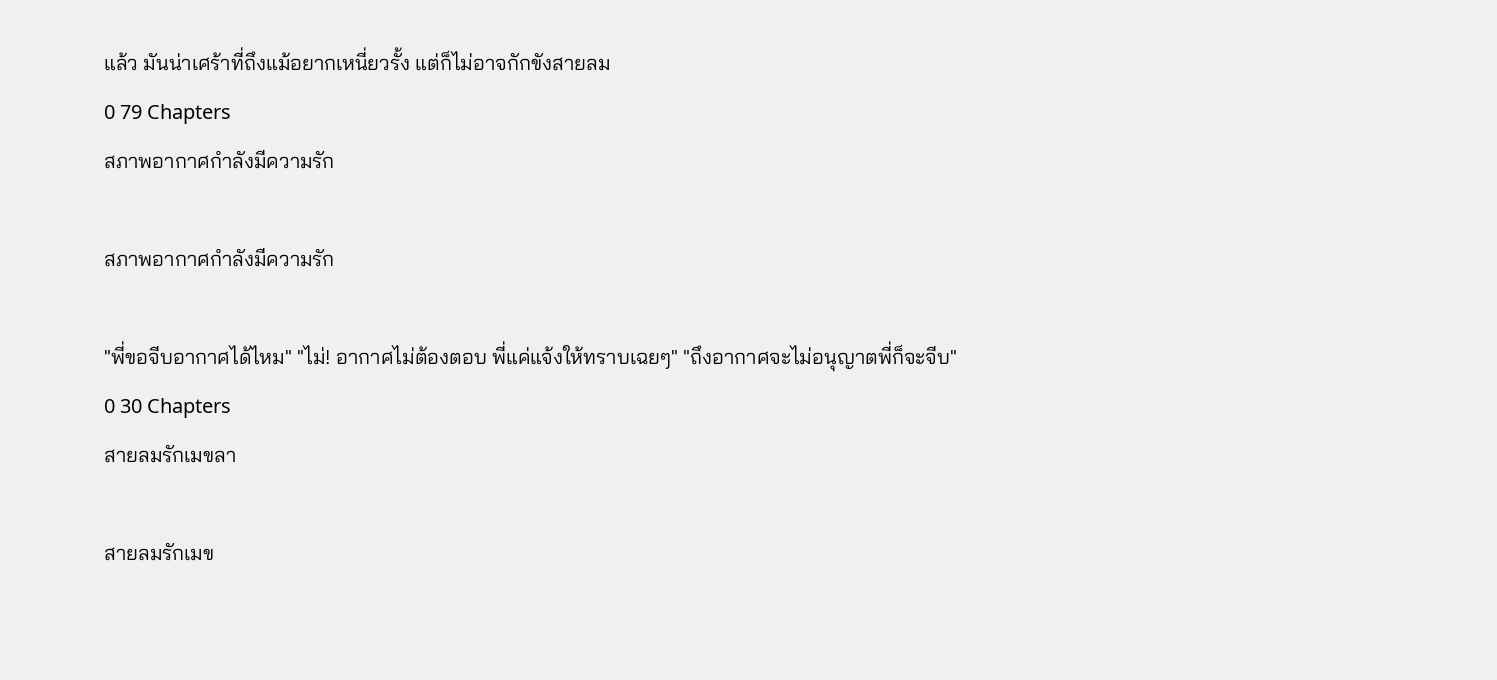แล้ว มันน่าเศร้าที่ถึงแม้อยากเหนี่ยวรั้ง แต่ก็ไม่อาจกักขังสายลม
0 79 Chapters
สภาพอากาศกำลังมีความรัก

สภาพอากาศกำลังมีความรัก

"พี่ขอจีบอากาศได้ไหม" "ไม่! อากาศไม่ต้องตอบ พี่แค่แจ้งให้ทราบเฉยๆ" "ถึงอากาศจะไม่อนุญาตพี่ก็จะจีบ"
0 30 Chapters
สายลมรักเมขลา

สายลมรักเมข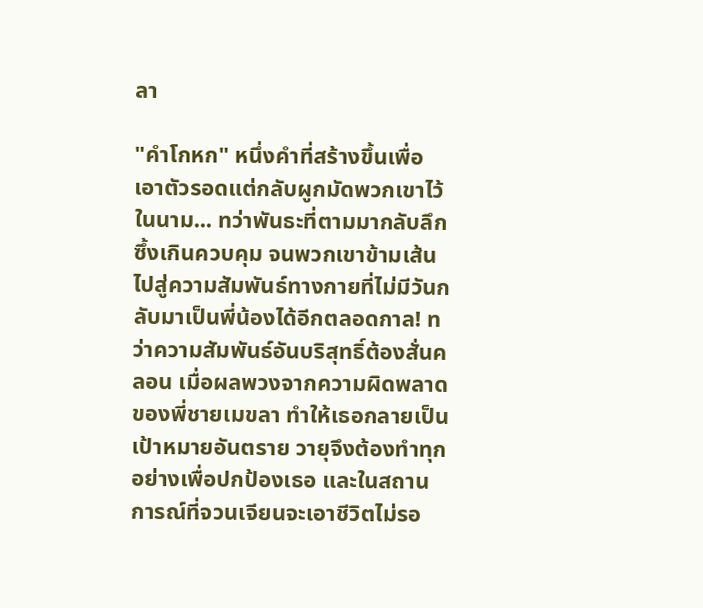ลา

"คำโกหก" หนึ่งคำที่สร้างขึ้นเพื่อเอาตัวรอดแต่กลับผูกมัดพวกเขาไว้ในนาม... ทว่าพันธะที่ตามมากลับลึกซึ้งเกินควบคุม จนพวกเขาข้ามเส้นไปสู่ความสัมพันธ์ทางกายที่ไม่มีวันกลับมาเป็นพี่น้องได้อีกตลอดกาล! ทว่าความสัมพันธ์อันบริสุทธิ์ต้องสั่นคลอน เมื่อผลพวงจากความผิดพลาดของพี่ชายเมขลา ทำให้เธอกลายเป็นเป้าหมายอันตราย วายุจึงต้องทำทุกอย่างเพื่อปกป้องเธอ และในสถานการณ์ที่จวนเจียนจะเอาชีวิตไม่รอ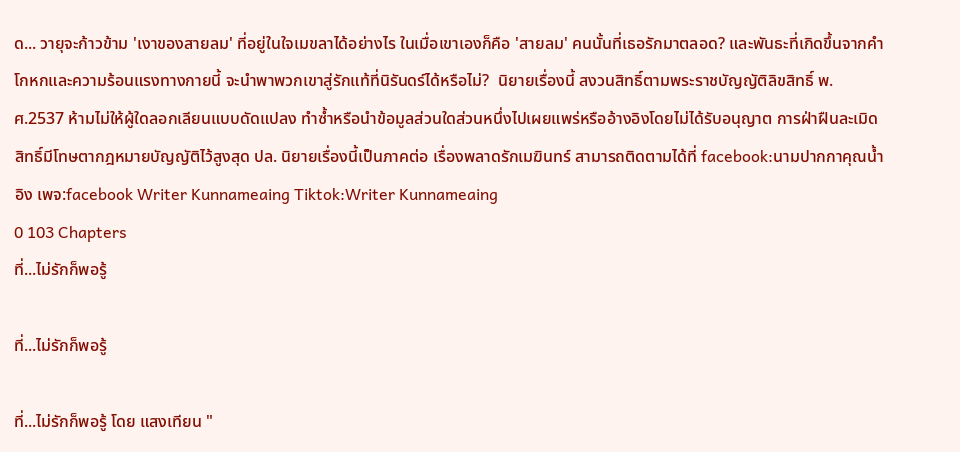ด... วายุจะก้าวข้าม 'เงาของสายลม' ที่อยู่ในใจเมขลาได้อย่างไร ในเมื่อเขาเองก็คือ 'สายลม' คนนั้นที่เธอรักมาตลอด? และพันธะที่เกิดขึ้นจากคำโกหกและความร้อนแรงทางกายนี้ จะนำพาพวกเขาสู่รักแท้ที่นิรันดร์ได้หรือไม่?  นิยายเรื่องนี้ สงวนสิทธิ์ตามพระราชบัญญัติลิขสิทธิ์ พ.ศ.2537 ห้ามไม่ให้ผู้ใดลอกเลียนแบบดัดแปลง ทำซ้ำหรือนำข้อมูลส่วนใดส่วนหนึ่งไปเผยแพร่หรืออ้างอิงโดยไม่ได้รับอนุญาต การฝ่าฝืนละเมิดสิทธิ์มีโทษตากฎหมายบัญญัติไว้สูงสุด ปล. นิยายเรื่องนี้เป็นภาคต่อ เรื่องพลาดรักเมฆินทร์ สามารถติดตามได้ที่ facebook:นามปากกาคุณน้ำอิง เพจ:facebook Writer Kunnameaing Tiktok:Writer Kunnameaing
0 103 Chapters
ที่...ไม่รักก็พอรู้

ที่...ไม่รักก็พอรู้

ที่...ไม่รักก็พอรู้ โดย แสงเทียน "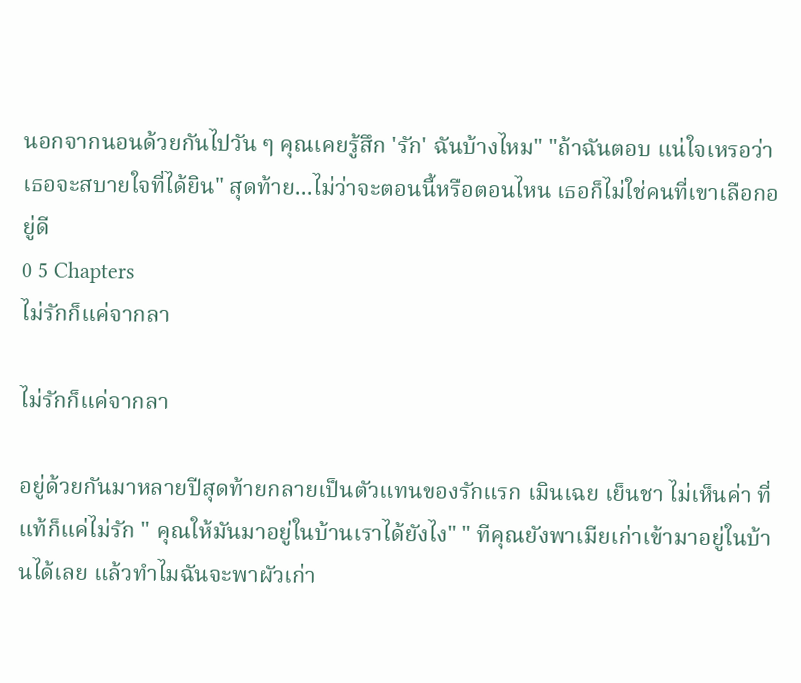นอกจากนอนด้วยกันไปวัน ๆ คุณเคยรู้สึก 'รัก' ฉันบ้างไหม" "ถ้าฉันตอบ แน่ใจเหรอว่าเธอจะสบายใจที่ได้ยิน" สุดท้าย...ไม่ว่าจะตอนนี้หรือตอนไหน เธอก็ไม่ใช่คนที่เขาเลือกอยู่ดี
0 5 Chapters
ไม่รักก็แค่จากลา

ไม่รักก็แค่จากลา

อยู่ด้วยกันมาหลายปีสุดท้ายกลายเป็นตัวแทนของรักแรก เมินเฉย เย็นชา ไม่เห็นค่า ที่แท้ก็แค่ไม่รัก " คุณให้มันมาอยู่ในบ้านเราได้ยังไง" " ทีคุณยังพาเมียเก่าเข้ามาอยู่ในบ้านได้เลย แล้วทำไมฉันจะพาผัวเก่า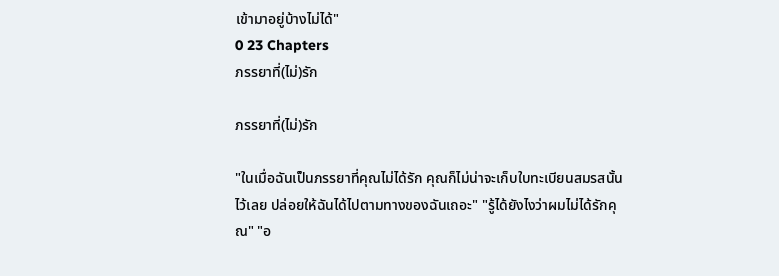เข้ามาอยู่บ้างไม่ได้"
0 23 Chapters
ภรรยาที่(ไม่)รัก

ภรรยาที่(ไม่)รัก

"ในเมื่อฉันเป็นภรรยาที่คุณไม่ได้รัก คุณก็ไม่น่าจะเก็บใบทะเบียนสมรสนั้นไว้เลย ปล่อยให้ฉันได้ไปตามทางของฉันเถอะ" "รู้ได้ยังไงว่าผมไม่ได้รักคุณ" "อ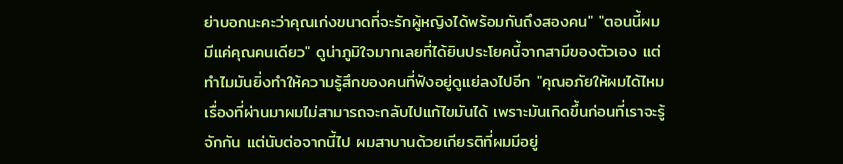ย่าบอกนะคะว่าคุณเก่งขนาดที่จะรักผู้หญิงได้พร้อมกันถึงสองคน" "ตอนนี้ผมมีแค่คุณคนเดียว" ดูน่าภูมิใจมากเลยที่ได้ยินประโยคนี้จากสามีของตัวเอง แต่ทำไมมันยิ่งทำให้ความรู้สึกของคนที่ฟังอยู่ดูแย่ลงไปอีก "คุณอภัยให้ผมได้ไหม เรื่องที่ผ่านมาผมไม่สามารถจะกลับไปแก้ไขมันได้ เพราะมันเกิดขึ้นก่อนที่เราจะรู้จักกัน แต่นับต่อจากนี้ไป ผมสาบานด้วยเกียรติที่ผมมีอยู่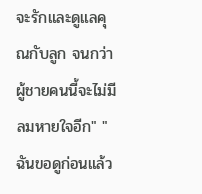จะรักและดูแลคุณกับลูก จนกว่าผู้ชายคนนี้จะไม่มีลมหายใจอีก" "ฉันขอดูก่อนแล้ว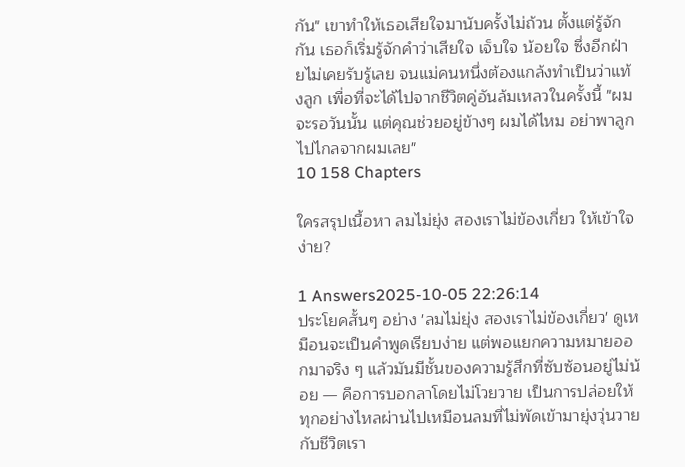กัน" เขาทำให้เธอเสียใจมานับครั้งไม่ถ้วน ตั้งแต่รู้จักกัน เธอก็เริ่มรู้จักคำว่าเสียใจ เจ็บใจ น้อยใจ ซึ่งอีกฝ่ายไม่เคยรับรู้เลย จนแม่คนหนึ่งต้องแกล้งทำเป็นว่าแท้งลูก เพื่อที่จะได้ไปจากชีวิตคู่อันล้มเหลวในครั้งนี้ "ผมจะรอวันนั้น แต่คุณช่วยอยู่ข้างๆ ผมได้ไหม อย่าพาลูกไปไกลจากผมเลย"
10 158 Chapters

ใครสรุปเนื้อหา ลมไม่ยุ่ง สองเราไม่ข้องเกี่ยว ให้เข้าใจง่าย?

1 Answers2025-10-05 22:26:14
ประโยคสั้นๆ อย่าง 'ลมไม่ยุ่ง สองเราไม่ข้องเกี่ยว' ดูเหมือนจะเป็นคำพูดเรียบง่าย แต่พอแยกความหมายออกมาจริง ๆ แล้วมันมีชั้นของความรู้สึกที่ซับซ้อนอยู่ไม่น้อย — คือการบอกลาโดยไม่โวยวาย เป็นการปล่อยให้ทุกอย่างไหลผ่านไปเหมือนลมที่ไม่พัดเข้ามายุ่งวุ่นวายกับชีวิตเรา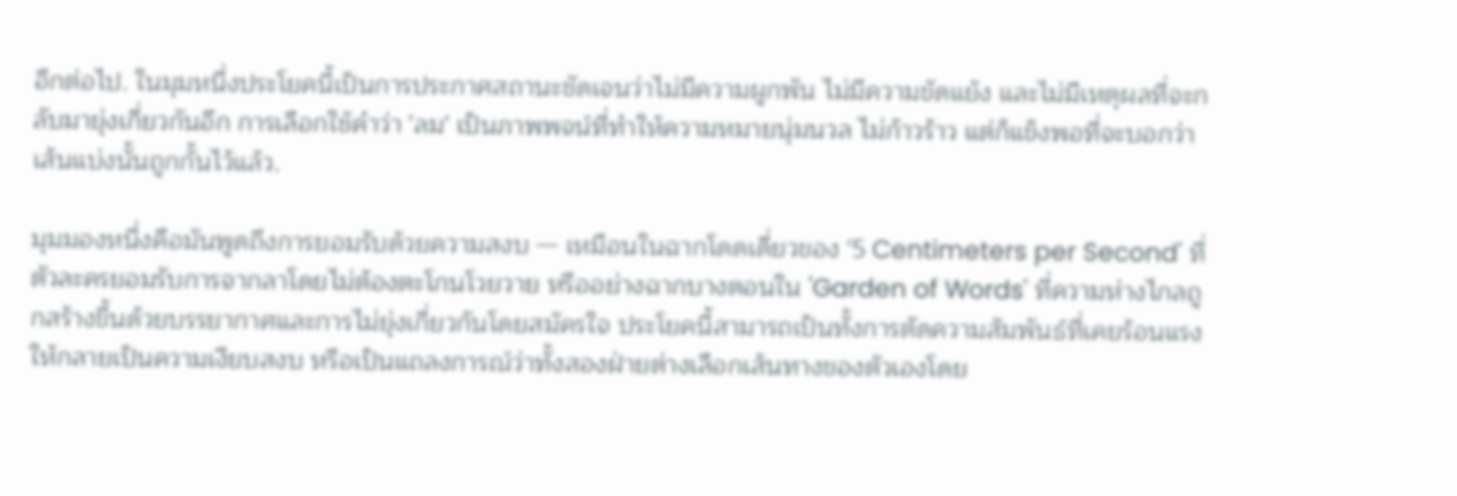อีกต่อไป. ในมุมหนึ่งประโยคนี้เป็นการประกาศสถานะชัดเจนว่าไม่มีความผูกพัน ไม่มีความขัดแย้ง และไม่มีเหตุผลที่จะกลับมายุ่งเกี่ยวกันอีก การเลือกใช้คำว่า 'ลม' เป็นภาพพจน์ที่ทำให้ความหมายนุ่มนวล ไม่ก้าวร้าว แต่ก็แข็งพอที่จะบอกว่าเส้นแบ่งนั้นถูกกั้นไว้แล้ว.

มุมมองหนึ่งคือมันพูดถึงการยอมรับด้วยความสงบ — เหมือนในฉากโดดเดี่ยวของ '5 Centimeters per Second' ที่ตัวละครยอมรับการจากลาโดยไม่ต้องตะโกนโวยวาย หรืออย่างฉากบางตอนใน 'Garden of Words' ที่ความห่างไกลถูกสร้างขึ้นด้วยบรรยากาศและการไม่ยุ่งเกี่ยวกันโดยสมัครใจ ประโยคนี้สามารถเป็นทั้งการตัดความสัมพันธ์ที่เคยร้อนแรงให้กลายเป็นความเงียบสงบ หรือเป็นแถลงการณ์ว่าทั้งสองฝ่ายต่างเลือกเส้นทางของตัวเองโดย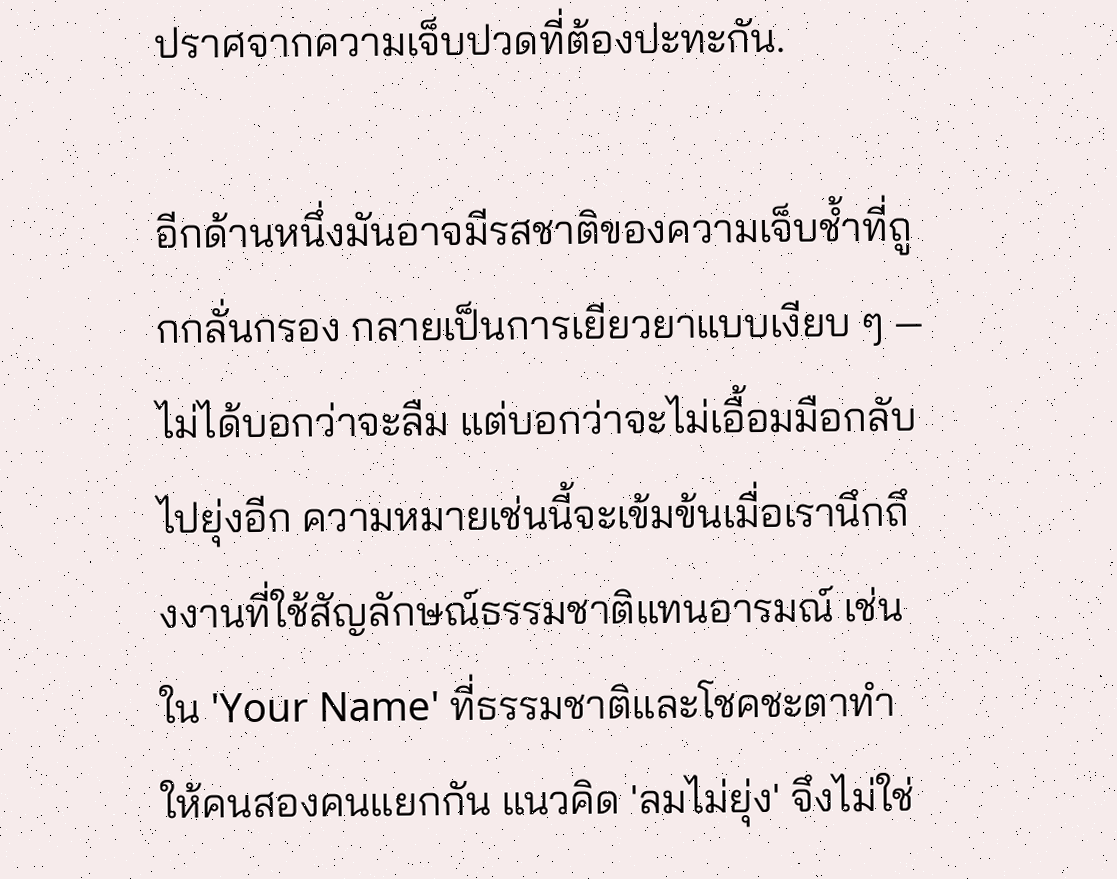ปราศจากความเจ็บปวดที่ต้องปะทะกัน.

อีกด้านหนึ่งมันอาจมีรสชาติของความเจ็บช้ำที่ถูกกลั่นกรอง กลายเป็นการเยียวยาแบบเงียบ ๆ — ไม่ได้บอกว่าจะลืม แต่บอกว่าจะไม่เอื้อมมือกลับไปยุ่งอีก ความหมายเช่นนี้จะเข้มข้นเมื่อเรานึกถึงงานที่ใช้สัญลักษณ์ธรรมชาติแทนอารมณ์ เช่นใน 'Your Name' ที่ธรรมชาติและโชคชะตาทำให้คนสองคนแยกกัน แนวคิด 'ลมไม่ยุ่ง' จึงไม่ใช่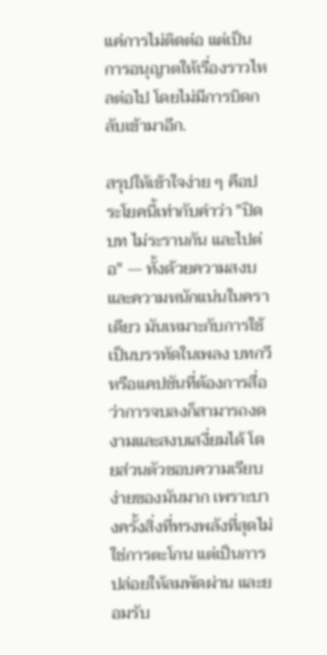แค่การไม่ติดต่อ แต่เป็นการอนุญาตให้เรื่องราวไหลต่อไป โดยไม่มีการบิดกลับเข้ามาอีก.

สรุปให้เข้าใจง่าย ๆ คือประโยคนี้เท่ากับคำว่า "ปิดบท ไม่ระรานกัน และไปต่อ" — ทั้งด้วยความสงบและความหนักแน่นในคราเดียว มันเหมาะกับการใช้เป็นบรรทัดในเพลง บทกวี หรือแคปชันที่ต้องการสื่อว่าการจบลงก็สามารถงดงามและสงบเสงี่ยมได้ โดยส่วนตัวชอบความเรียบง่ายของมันมาก เพราะบางครั้งสิ่งที่ทรงพลังที่สุดไม่ใช่การตะโกน แต่เป็นการปล่อยให้ลมพัดผ่าน และยอมรับ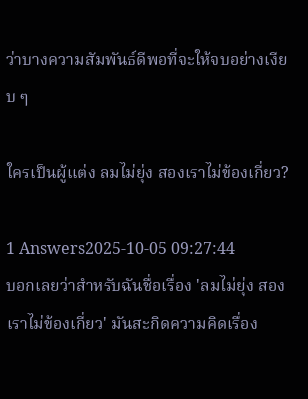ว่าบางความสัมพันธ์ดีพอที่จะให้จบอย่างเงียบ ๆ

ใครเป็นผู้แต่ง ลมไม่ยุ่ง สองเราไม่ข้องเกี่ยว?

1 Answers2025-10-05 09:27:44
บอกเลยว่าสำหรับฉันชื่อเรื่อง 'ลมไม่ยุ่ง สองเราไม่ข้องเกี่ยว' มันสะกิดความคิดเรื่อง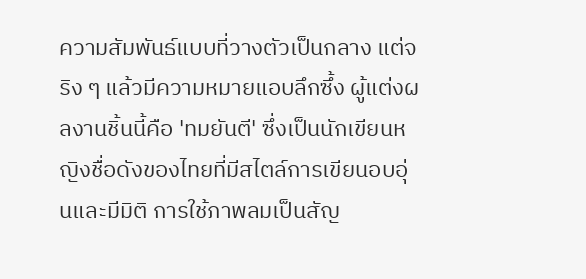ความสัมพันธ์แบบที่วางตัวเป็นกลาง แต่จริง ๆ แล้วมีความหมายแอบลึกซึ้ง ผู้แต่งผลงานชิ้นนี้คือ 'ทมยันตี' ซึ่งเป็นนักเขียนหญิงชื่อดังของไทยที่มีสไตล์การเขียนอบอุ่นและมีมิติ การใช้ภาพลมเป็นสัญ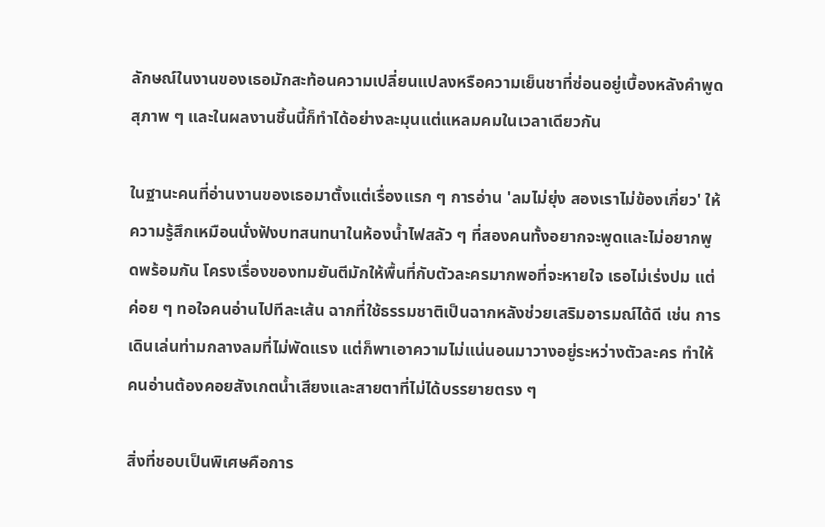ลักษณ์ในงานของเธอมักสะท้อนความเปลี่ยนแปลงหรือความเย็นชาที่ซ่อนอยู่เบื้องหลังคำพูดสุภาพ ๆ และในผลงานชิ้นนี้ก็ทำได้อย่างละมุนแต่แหลมคมในเวลาเดียวกัน

ในฐานะคนที่อ่านงานของเธอมาตั้งแต่เรื่องแรก ๆ การอ่าน 'ลมไม่ยุ่ง สองเราไม่ข้องเกี่ยว' ให้ความรู้สึกเหมือนนั่งฟังบทสนทนาในห้องน้ำไฟสลัว ๆ ที่สองคนทั้งอยากจะพูดและไม่อยากพูดพร้อมกัน โครงเรื่องของทมยันตีมักให้พื้นที่กับตัวละครมากพอที่จะหายใจ เธอไม่เร่งปม แต่ค่อย ๆ ทอใจคนอ่านไปทีละเส้น ฉากที่ใช้ธรรมชาติเป็นฉากหลังช่วยเสริมอารมณ์ได้ดี เช่น การเดินเล่นท่ามกลางลมที่ไม่พัดแรง แต่ก็พาเอาความไม่แน่นอนมาวางอยู่ระหว่างตัวละคร ทำให้คนอ่านต้องคอยสังเกตน้ำเสียงและสายตาที่ไม่ได้บรรยายตรง ๆ

สิ่งที่ชอบเป็นพิเศษคือการ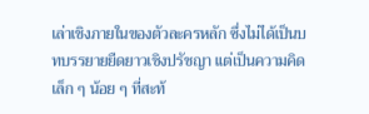เล่าเชิงภายในของตัวละครหลัก ซึ่งไม่ได้เป็นบทบรรยายยืดยาวเชิงปรัชญา แต่เป็นความคิดเล็ก ๆ น้อย ๆ ที่สะท้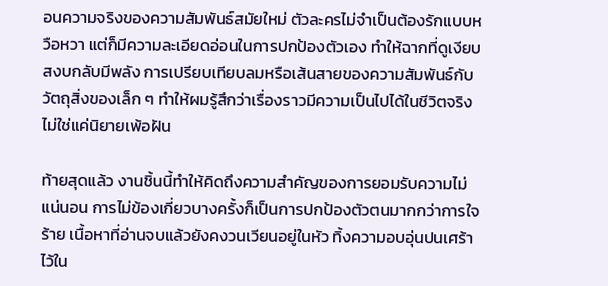อนความจริงของความสัมพันธ์สมัยใหม่ ตัวละครไม่จำเป็นต้องรักแบบหวือหวา แต่ก็มีความละเอียดอ่อนในการปกป้องตัวเอง ทำให้ฉากที่ดูเงียบสงบกลับมีพลัง การเปรียบเทียบลมหรือเส้นสายของความสัมพันธ์กับวัตถุสิ่งของเล็ก ๆ ทำให้ผมรู้สึกว่าเรื่องราวมีความเป็นไปได้ในชีวิตจริง ไม่ใช่แค่นิยายเพ้อฝัน

ท้ายสุดแล้ว งานชิ้นนี้ทำให้คิดถึงความสำคัญของการยอมรับความไม่แน่นอน การไม่ข้องเกี่ยวบางครั้งก็เป็นการปกป้องตัวตนมากกว่าการใจร้าย เนื้อหาที่อ่านจบแล้วยังคงวนเวียนอยู่ในหัว ทิ้งความอบอุ่นปนเศร้าไว้ใน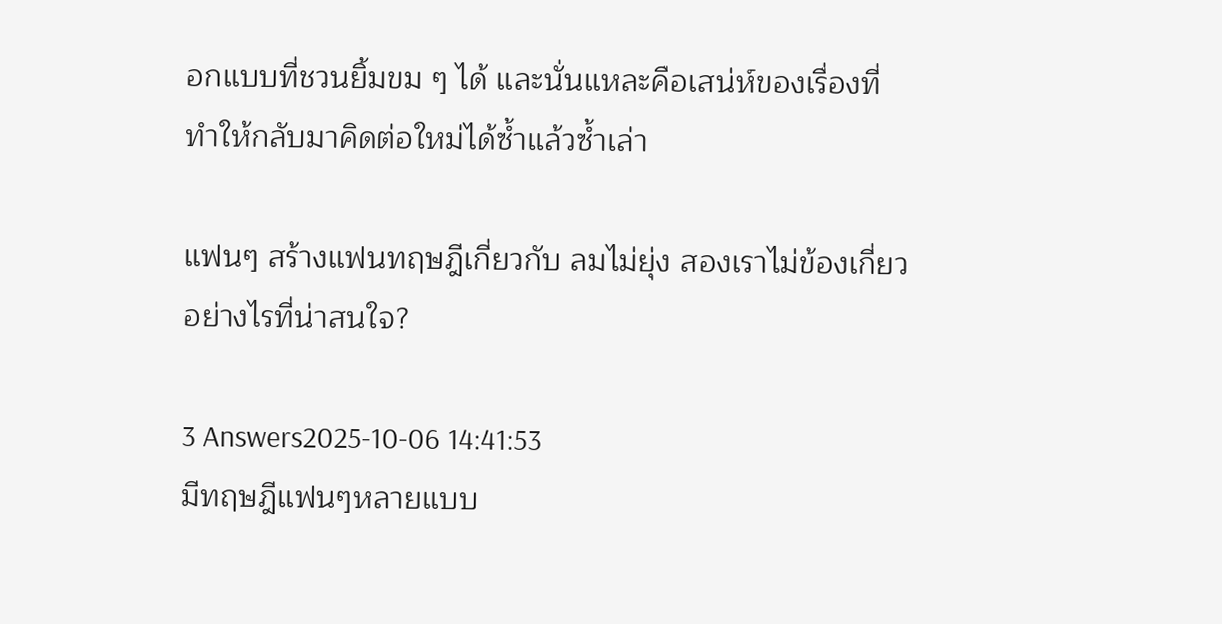อกแบบที่ชวนยิ้มขม ๆ ได้ และนั่นแหละคือเสน่ห์ของเรื่องที่ทำให้กลับมาคิดต่อใหม่ได้ซ้ำแล้วซ้ำเล่า

แฟนๆ สร้างแฟนทฤษฎีเกี่ยวกับ ลมไม่ยุ่ง สองเราไม่ข้องเกี่ยว อย่างไรที่น่าสนใจ?

3 Answers2025-10-06 14:41:53
มีทฤษฎีแฟนๆหลายแบบ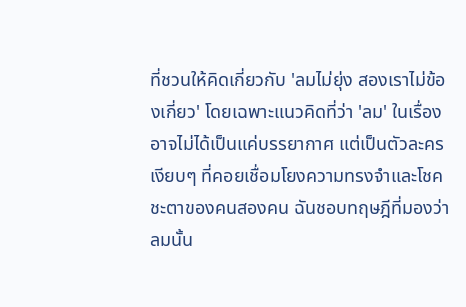ที่ชวนให้คิดเกี่ยวกับ 'ลมไม่ยุ่ง สองเราไม่ข้องเกี่ยว' โดยเฉพาะแนวคิดที่ว่า 'ลม' ในเรื่องอาจไม่ได้เป็นแค่บรรยากาศ แต่เป็นตัวละครเงียบๆ ที่คอยเชื่อมโยงความทรงจำและโชคชะตาของคนสองคน ฉันชอบทฤษฎีที่มองว่าลมนั้น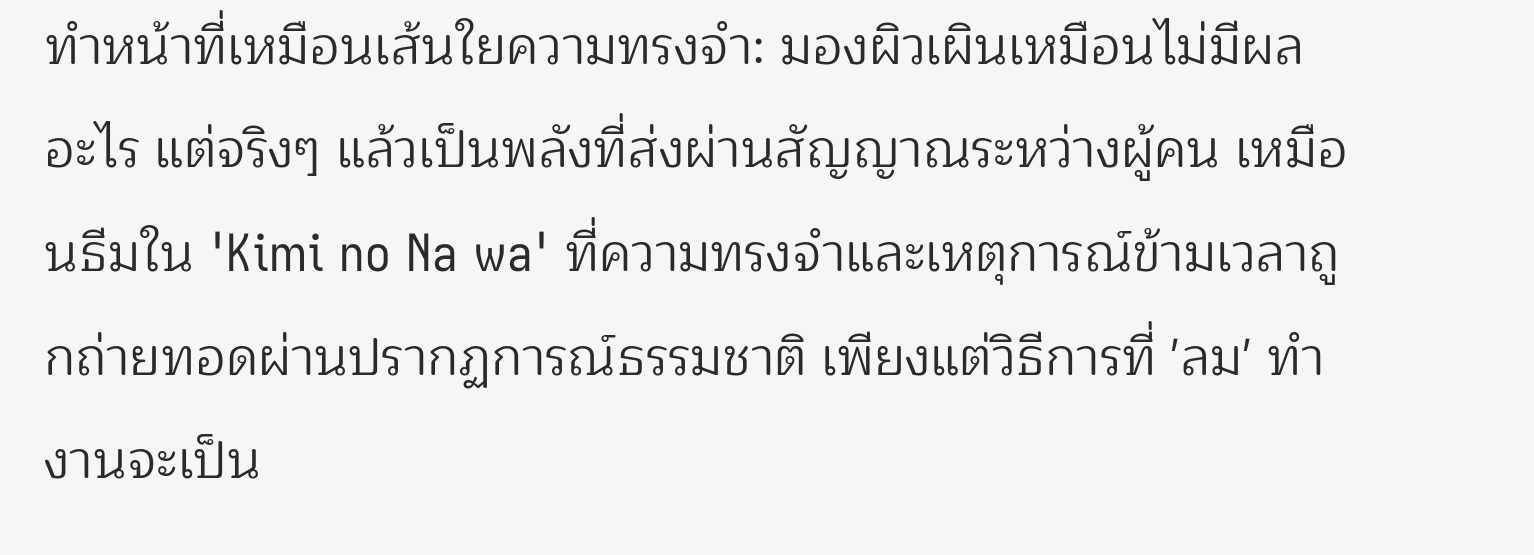ทำหน้าที่เหมือนเส้นใยความทรงจำ: มองผิวเผินเหมือนไม่มีผลอะไร แต่จริงๆ แล้วเป็นพลังที่ส่งผ่านสัญญาณระหว่างผู้คน เหมือนธีมใน 'Kimi no Na wa' ที่ความทรงจำและเหตุการณ์ข้ามเวลาถูกถ่ายทอดผ่านปรากฏการณ์ธรรมชาติ เพียงแต่วิธีการที่ 'ลม' ทำงานจะเป็น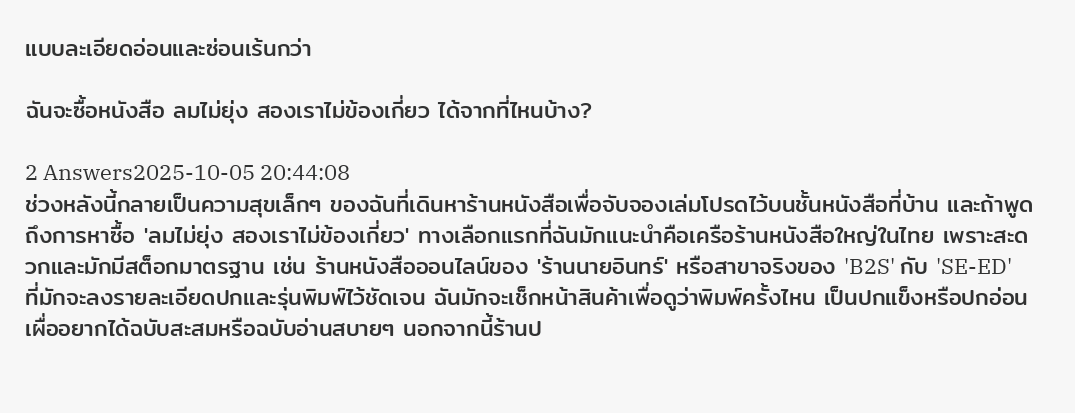แบบละเอียดอ่อนและซ่อนเร้นกว่า

ฉันจะซื้อหนังสือ ลมไม่ยุ่ง สองเราไม่ข้องเกี่ยว ได้จากที่ไหนบ้าง?

2 Answers2025-10-05 20:44:08
ช่วงหลังนี้กลายเป็นความสุขเล็กๆ ของฉันที่เดินหาร้านหนังสือเพื่อจับจองเล่มโปรดไว้บนชั้นหนังสือที่บ้าน และถ้าพูดถึงการหาซื้อ 'ลมไม่ยุ่ง สองเราไม่ข้องเกี่ยว' ทางเลือกแรกที่ฉันมักแนะนำคือเครือร้านหนังสือใหญ่ในไทย เพราะสะดวกและมักมีสต็อกมาตรฐาน เช่น ร้านหนังสือออนไลน์ของ 'ร้านนายอินทร์' หรือสาขาจริงของ 'B2S' กับ 'SE-ED' ที่มักจะลงรายละเอียดปกและรุ่นพิมพ์ไว้ชัดเจน ฉันมักจะเช็กหน้าสินค้าเพื่อดูว่าพิมพ์ครั้งไหน เป็นปกแข็งหรือปกอ่อน เผื่ออยากได้ฉบับสะสมหรือฉบับอ่านสบายๆ นอกจากนี้ร้านป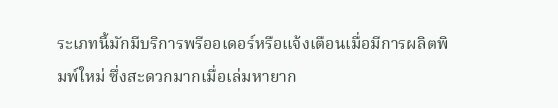ระเภทนี้มักมีบริการพรีออเดอร์หรือแจ้งเตือนเมื่อมีการผลิตพิมพ์ใหม่ ซึ่งสะดวกมากเมื่อเล่มหายาก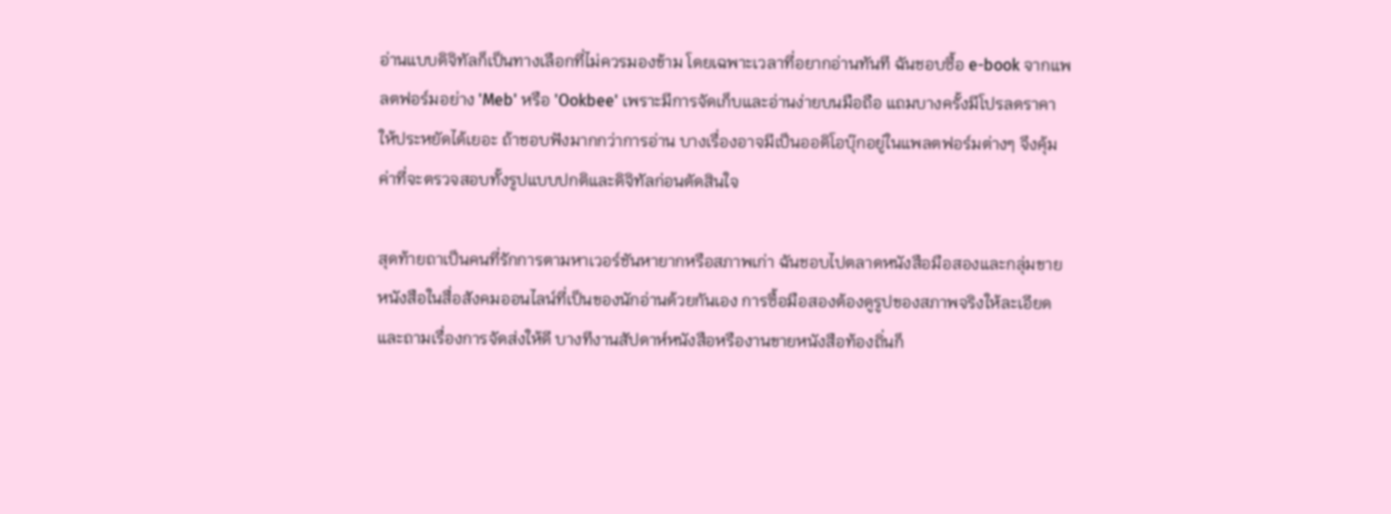อ่านแบบดิจิทัลก็เป็นทางเลือกที่ไม่ควรมองข้าม โดยเฉพาะเวลาที่อยากอ่านทันที ฉันชอบซื้อ e-book จากแพลตฟอร์มอย่าง 'Meb' หรือ 'Ookbee' เพราะมีการจัดเก็บและอ่านง่ายบนมือถือ แถมบางครั้งมีโปรลดราคาให้ประหยัดได้เยอะ ถ้าชอบฟังมากกว่าการอ่าน บางเรื่องอาจมีเป็นออดิโอบุ๊กอยู่ในแพลตฟอร์มต่างๆ จึงคุ้มค่าที่จะตรวจสอบทั้งรูปแบบปกติและดิจิทัลก่อนตัดสินใจ

สุดท้ายถาเป็นคนที่รักการตามหาเวอร์ชันหายากหรือสภาพเก่า ฉันชอบไปตลาดหนังสือมือสองและกลุ่มขายหนังสือในสื่อสังคมออนไลน์ที่เป็นของนักอ่านด้วยกันเอง การซื้อมือสองต้องดูรูปของสภาพจริงให้ละเอียด และถามเรื่องการจัดส่งให้ดี บางทีงานสัปดาห์หนังสือหรืองานขายหนังสือท้องถิ่นก็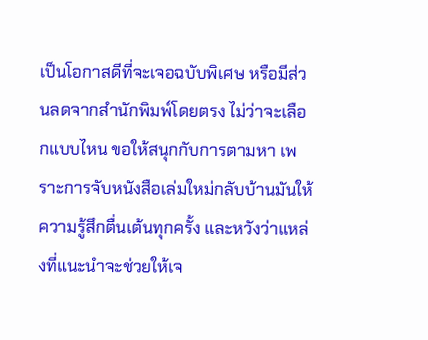เป็นโอกาสดีที่จะเจอฉบับพิเศษ หรือมีส่วนลดจากสำนักพิมพ์โดยตรง ไม่ว่าจะเลือกแบบไหน ขอให้สนุกกับการตามหา เพราะการจับหนังสือเล่มใหม่กลับบ้านมันให้ความรู้สึกตื่นเต้นทุกครั้ง และหวังว่าแหล่งที่แนะนำจะช่วยให้เจ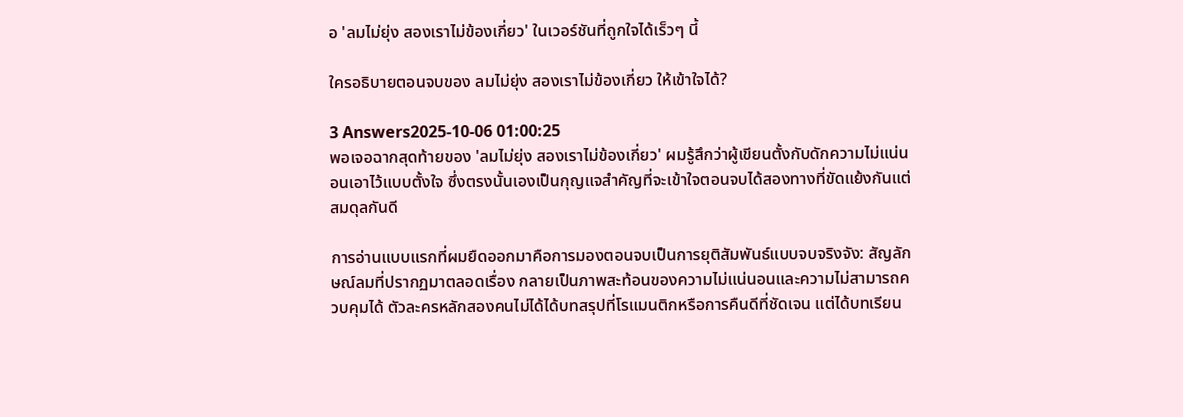อ 'ลมไม่ยุ่ง สองเราไม่ข้องเกี่ยว' ในเวอร์ชันที่ถูกใจได้เร็วๆ นี้

ใครอธิบายตอนจบของ ลมไม่ยุ่ง สองเราไม่ข้องเกี่ยว ให้เข้าใจได้?

3 Answers2025-10-06 01:00:25
พอเจอฉากสุดท้ายของ 'ลมไม่ยุ่ง สองเราไม่ข้องเกี่ยว' ผมรู้สึกว่าผู้เขียนตั้งกับดักความไม่แน่นอนเอาไว้แบบตั้งใจ ซึ่งตรงนั้นเองเป็นกุญแจสำคัญที่จะเข้าใจตอนจบได้สองทางที่ขัดแย้งกันแต่สมดุลกันดี

การอ่านแบบแรกที่ผมยืดออกมาคือการมองตอนจบเป็นการยุติสัมพันธ์แบบจบจริงจัง: สัญลักษณ์ลมที่ปรากฏมาตลอดเรื่อง กลายเป็นภาพสะท้อนของความไม่แน่นอนและความไม่สามารถควบคุมได้ ตัวละครหลักสองคนไม่ได้ได้บทสรุปที่โรแมนติกหรือการคืนดีที่ชัดเจน แต่ได้บทเรียน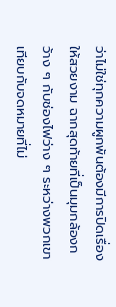ว่าไม่ใช่ทุกความผูกพันต้องมีการปิดเรื่องให้สวยงาม ฉากสุดท้ายที่เป็นมุมกล้องกว้าง ๆ กับช่องไฟว่าง ๆ ระหว่างพวกเขา เทียบกับจดหมายที่ไม่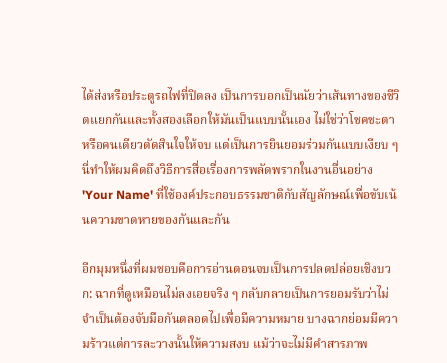ได้ส่งหรือประตูรถไฟที่ปิดลง เป็นการบอกเป็นนัยว่าเส้นทางของชีวิตแยกกันและทั้งสองเลือกให้มันเป็นแบบนั้นเอง ไม่ใช่ว่าโชคชะตาหรือคนเดียวตัดสินใจให้จบ แต่เป็นการยินยอมร่วมกันแบบเงียบ ๆ นี่ทำให้ผมคิดถึงวิธีการสื่อเรื่องการพลัดพรากในงานอื่นอย่าง 'Your Name' ที่ใช้องค์ประกอบธรรมชาติกับสัญลักษณ์เพื่อขับเน้นความขาดหายของกันและกัน

อีกมุมหนึ่งที่ผมชอบคือการอ่านตอนจบเป็นการปลดปล่อยเชิงบวก: ฉากที่ดูเหมือนไม่ลงเอยจริง ๆ กลับกลายเป็นการยอมรับว่าไม่จำเป็นต้องจับมือกันตลอดไปเพื่อมีความหมาย บางฉากย่อมมีความร้าวแต่การละวางนั้นให้ความสงบ แม้ว่าจะไม่มีคำสารภาพ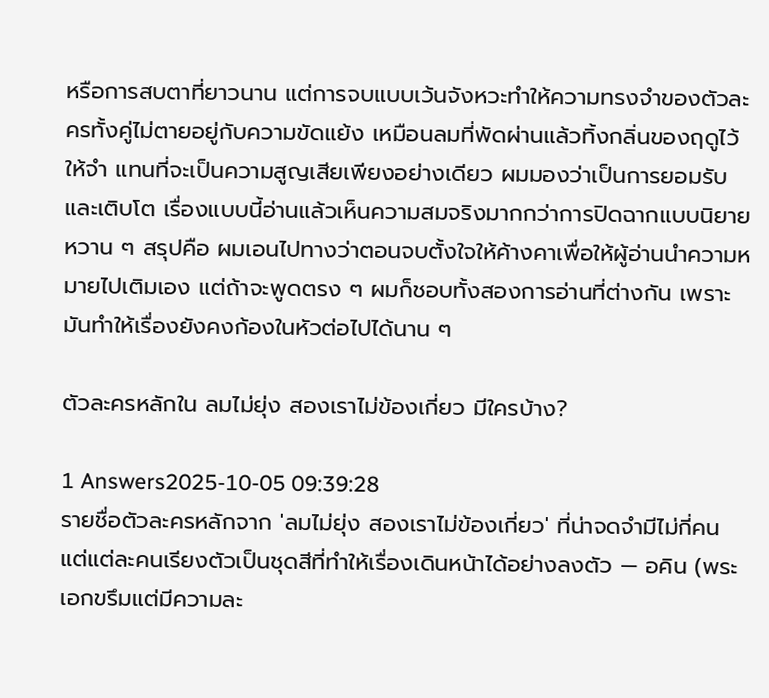หรือการสบตาที่ยาวนาน แต่การจบแบบเว้นจังหวะทำให้ความทรงจำของตัวละครทั้งคู่ไม่ตายอยู่กับความขัดแย้ง เหมือนลมที่พัดผ่านแล้วทิ้งกลิ่นของฤดูไว้ให้จำ แทนที่จะเป็นความสูญเสียเพียงอย่างเดียว ผมมองว่าเป็นการยอมรับและเติบโต เรื่องแบบนี้อ่านแล้วเห็นความสมจริงมากกว่าการปิดฉากแบบนิยายหวาน ๆ สรุปคือ ผมเอนไปทางว่าตอนจบตั้งใจให้ค้างคาเพื่อให้ผู้อ่านนำความหมายไปเติมเอง แต่ถ้าจะพูดตรง ๆ ผมก็ชอบทั้งสองการอ่านที่ต่างกัน เพราะมันทำให้เรื่องยังคงก้องในหัวต่อไปได้นาน ๆ

ตัวละครหลักใน ลมไม่ยุ่ง สองเราไม่ข้องเกี่ยว มีใครบ้าง?

1 Answers2025-10-05 09:39:28
รายชื่อตัวละครหลักจาก 'ลมไม่ยุ่ง สองเราไม่ข้องเกี่ยว' ที่น่าจดจำมีไม่กี่คน แต่แต่ละคนเรียงตัวเป็นชุดสีที่ทำให้เรื่องเดินหน้าได้อย่างลงตัว — อคิน (พระเอกขรึมแต่มีความละ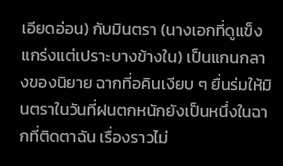เอียดอ่อน) กับมินตรา (นางเอกที่ดูแข็งแกร่งแต่เปราะบางข้างใน) เป็นแกนกลางของนิยาย ฉากที่อคินเงียบ ๆ ยื่นร่มให้มินตราในวันที่ฝนตกหนักยังเป็นหนึ่งในฉากที่ติดตาฉัน เรื่องราวไม่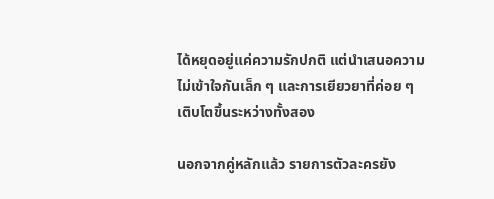ได้หยุดอยู่แค่ความรักปกติ แต่นำเสนอความไม่เข้าใจกันเล็ก ๆ และการเยียวยาที่ค่อย ๆ เติบโตขึ้นระหว่างทั้งสอง

นอกจากคู่หลักแล้ว รายการตัวละครยัง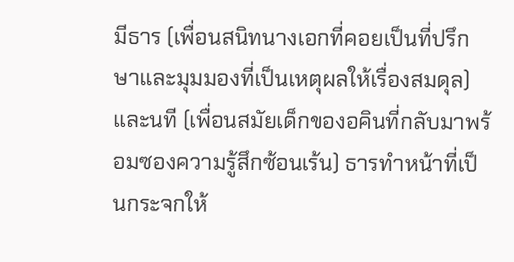มีธาร (เพื่อนสนิทนางเอกที่คอยเป็นที่ปรึกษาและมุมมองที่เป็นเหตุผลให้เรื่องสมดุล) และนที (เพื่อนสมัยเด็กของอคินที่กลับมาพร้อมซองความรู้สึกซ้อนเร้น) ธารทำหน้าที่เป็นกระจกให้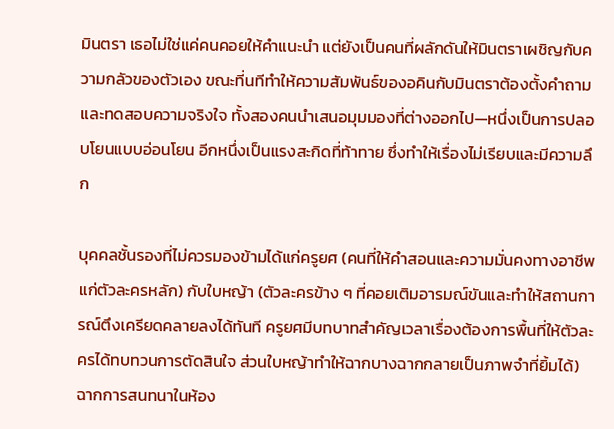มินตรา เธอไม่ใช่แค่คนคอยให้คำแนะนำ แต่ยังเป็นคนที่ผลักดันให้มินตราเผชิญกับความกลัวของตัวเอง ขณะที่นทีทำให้ความสัมพันธ์ของอคินกับมินตราต้องตั้งคำถามและทดสอบความจริงใจ ทั้งสองคนนำเสนอมุมมองที่ต่างออกไป—หนึ่งเป็นการปลอบโยนแบบอ่อนโยน อีกหนึ่งเป็นแรงสะกิดที่ท้าทาย ซึ่งทำให้เรื่องไม่เรียบและมีความลึก

บุคคลชั้นรองที่ไม่ควรมองข้ามได้แก่ครูยศ (คนที่ให้คำสอนและความมั่นคงทางอาชีพแก่ตัวละครหลัก) กับใบหญ้า (ตัวละครข้าง ๆ ที่คอยเติมอารมณ์ขันและทำให้สถานการณ์ตึงเครียดคลายลงได้ทันที ครูยศมีบทบาทสำคัญเวลาเรื่องต้องการพื้นที่ให้ตัวละครได้ทบทวนการตัดสินใจ ส่วนใบหญ้าทำให้ฉากบางฉากกลายเป็นภาพจำที่ยิ้มได้) ฉากการสนทนาในห้อง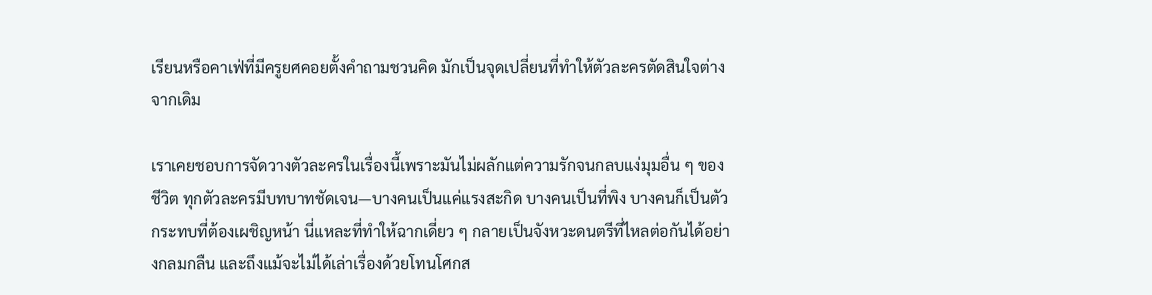เรียนหรือคาเฟ่ที่มีครูยศคอยตั้งคำถามชวนคิด มักเป็นจุดเปลี่ยนที่ทำให้ตัวละครตัดสินใจต่างจากเดิม

เราเคยชอบการจัดวางตัวละครในเรื่องนี้เพราะมันไม่ผลักแต่ความรักจนกลบแง่มุมอื่น ๆ ของชีวิต ทุกตัวละครมีบทบาทชัดเจน—บางคนเป็นแค่แรงสะกิด บางคนเป็นที่พิง บางคนก็เป็นตัวกระทบที่ต้องเผชิญหน้า นี่แหละที่ทำให้ฉากเดี่ยว ๆ กลายเป็นจังหวะดนตรีที่ไหลต่อกันได้อย่างกลมกลืน และถึงแม้จะไม่ได้เล่าเรื่องด้วยโทนโศกส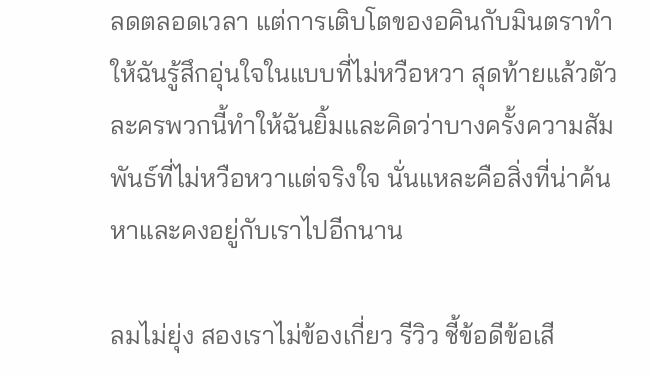ลดตลอดเวลา แต่การเติบโตของอคินกับมินตราทำให้ฉันรู้สึกอุ่นใจในแบบที่ไม่หวือหวา สุดท้ายแล้วตัวละครพวกนี้ทำให้ฉันยิ้มและคิดว่าบางครั้งความสัมพันธ์ที่ไม่หวือหวาแต่จริงใจ นั่นแหละคือสิ่งที่น่าค้นหาและคงอยู่กับเราไปอีกนาน

ลมไม่ยุ่ง สองเราไม่ข้องเกี่ยว รีวิว ชี้ข้อดีข้อเสี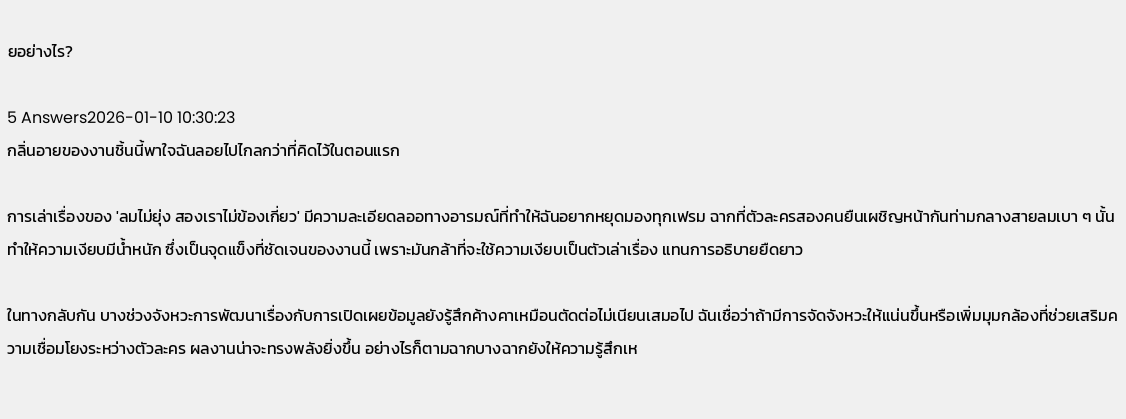ยอย่างไร?

5 Answers2026-01-10 10:30:23
กลิ่นอายของงานชิ้นนี้พาใจฉันลอยไปไกลกว่าที่คิดไว้ในตอนแรก

การเล่าเรื่องของ 'ลมไม่ยุ่ง สองเราไม่ข้องเกี่ยว' มีความละเอียดลออทางอารมณ์ที่ทำให้ฉันอยากหยุดมองทุกเฟรม ฉากที่ตัวละครสองคนยืนเผชิญหน้ากันท่ามกลางสายลมเบา ๆ นั้นทำให้ความเงียบมีน้ำหนัก ซึ่งเป็นจุดแข็งที่ชัดเจนของงานนี้ เพราะมันกล้าที่จะใช้ความเงียบเป็นตัวเล่าเรื่อง แทนการอธิบายยืดยาว

ในทางกลับกัน บางช่วงจังหวะการพัฒนาเรื่องกับการเปิดเผยข้อมูลยังรู้สึกค้างคาเหมือนตัดต่อไม่เนียนเสมอไป ฉันเชื่อว่าถ้ามีการจัดจังหวะให้แน่นขึ้นหรือเพิ่มมุมกล้องที่ช่วยเสริมความเชื่อมโยงระหว่างตัวละคร ผลงานน่าจะทรงพลังยิ่งขึ้น อย่างไรก็ตามฉากบางฉากยังให้ความรู้สึกเห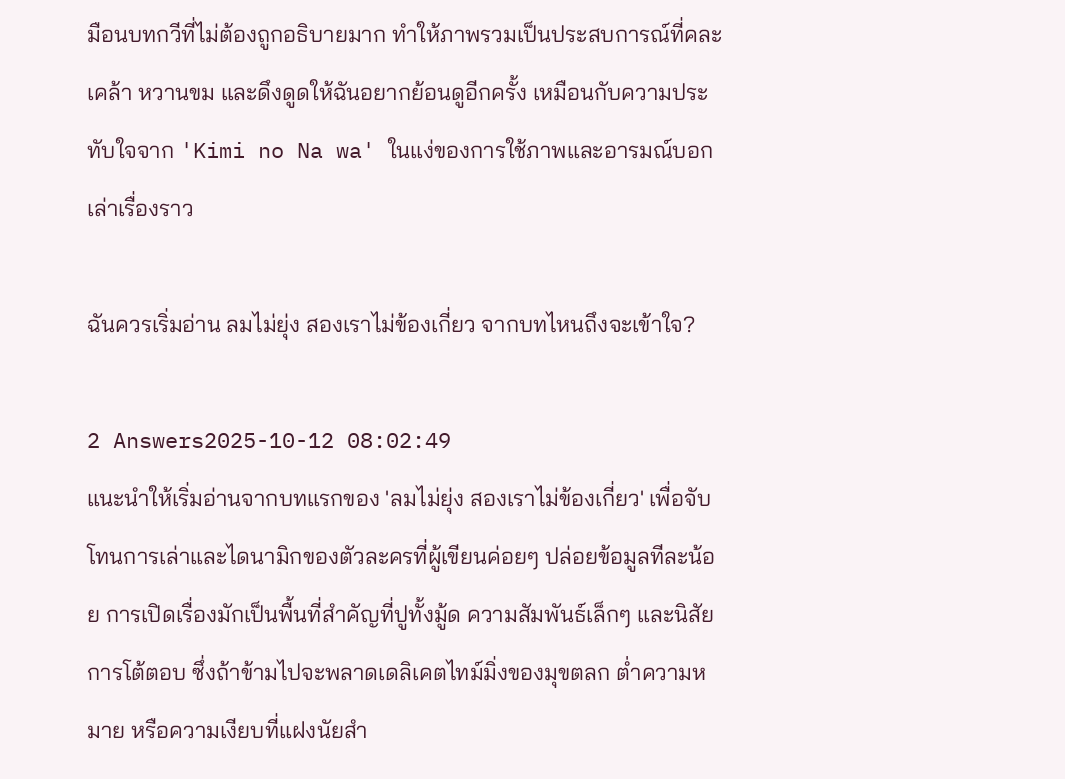มือนบทกวีที่ไม่ต้องถูกอธิบายมาก ทำให้ภาพรวมเป็นประสบการณ์ที่คละเคล้า หวานขม และดึงดูดให้ฉันอยากย้อนดูอีกครั้ง เหมือนกับความประทับใจจาก 'Kimi no Na wa' ในแง่ของการใช้ภาพและอารมณ์บอกเล่าเรื่องราว

ฉันควรเริ่มอ่าน ลมไม่ยุ่ง สองเราไม่ข้องเกี่ยว จากบทไหนถึงจะเข้าใจ?

2 Answers2025-10-12 08:02:49
แนะนำให้เริ่มอ่านจากบทแรกของ 'ลมไม่ยุ่ง สองเราไม่ข้องเกี่ยว' เพื่อจับโทนการเล่าและไดนามิกของตัวละครที่ผู้เขียนค่อยๆ ปล่อยข้อมูลทีละน้อย การเปิดเรื่องมักเป็นพื้นที่สำคัญที่ปูทั้งมู้ด ความสัมพันธ์เล็กๆ และนิสัยการโต้ตอบ ซึ่งถ้าข้ามไปจะพลาดเดลิเคตไทม์มิ่งของมุขตลก ต่ำความหมาย หรือความเงียบที่แฝงนัยสำ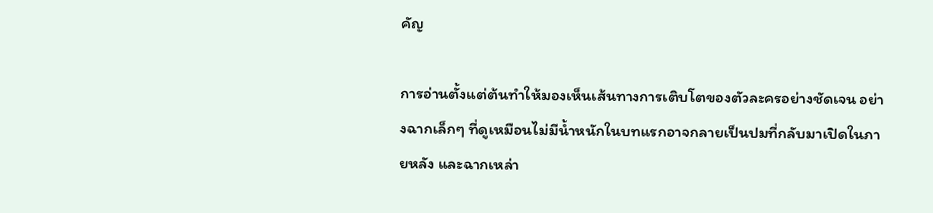คัญ

การอ่านตั้งแต่ต้นทำให้มองเห็นเส้นทางการเติบโตของตัวละครอย่างชัดเจน อย่างฉากเล็กๆ ที่ดูเหมือนไม่มีน้ำหนักในบทแรกอาจกลายเป็นปมที่กลับมาเปิดในภายหลัง และฉากเหล่า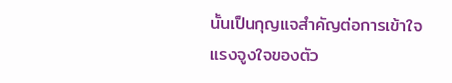นั้นเป็นกุญแจสำคัญต่อการเข้าใจแรงจูงใจของตัว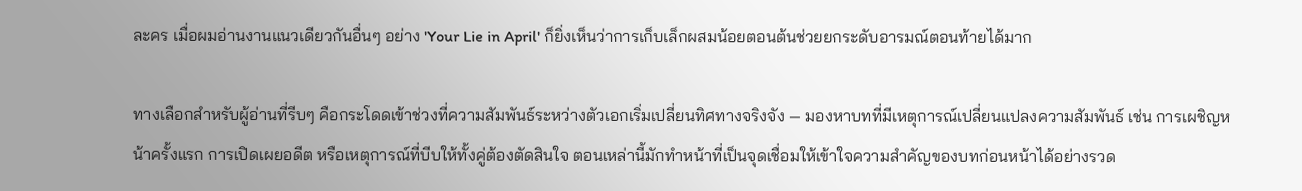ละคร เมื่อผมอ่านงานแนวเดียวกันอื่นๆ อย่าง 'Your Lie in April' ก็ยิ่งเห็นว่าการเก็บเล็กผสมน้อยตอนต้นช่วยยกระดับอารมณ์ตอนท้ายได้มาก

ทางเลือกสำหรับผู้อ่านที่รีบๆ คือกระโดดเข้าช่วงที่ความสัมพันธ์ระหว่างตัวเอกเริ่มเปลี่ยนทิศทางจริงจัง — มองหาบทที่มีเหตุการณ์เปลี่ยนแปลงความสัมพันธ์ เช่น การเผชิญหน้าครั้งแรก การเปิดเผยอดีต หรือเหตุการณ์ที่บีบให้ทั้งคู่ต้องตัดสินใจ ตอนเหล่านี้มักทำหน้าที่เป็นจุดเชื่อมให้เข้าใจความสำคัญของบทก่อนหน้าได้อย่างรวด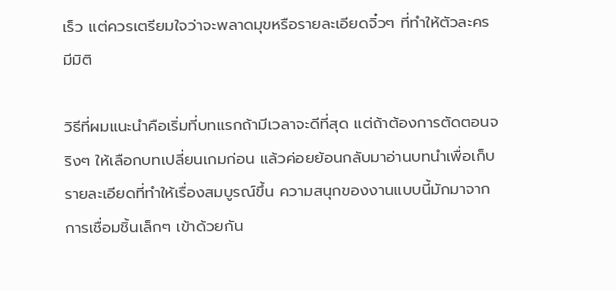เร็ว แต่ควรเตรียมใจว่าจะพลาดมุขหรือรายละเอียดจิ๋วๆ ที่ทำให้ตัวละครมีมิติ

วิธีที่ผมแนะนำคือเริ่มที่บทแรกถ้ามีเวลาจะดีที่สุด แต่ถ้าต้องการตัดตอนจริงๆ ให้เลือกบทเปลี่ยนเกมก่อน แล้วค่อยย้อนกลับมาอ่านบทนำเพื่อเก็บรายละเอียดที่ทำให้เรื่องสมบูรณ์ขึ้น ความสนุกของงานแบบนี้มักมาจากการเชื่อมชิ้นเล็กๆ เข้าด้วยกัน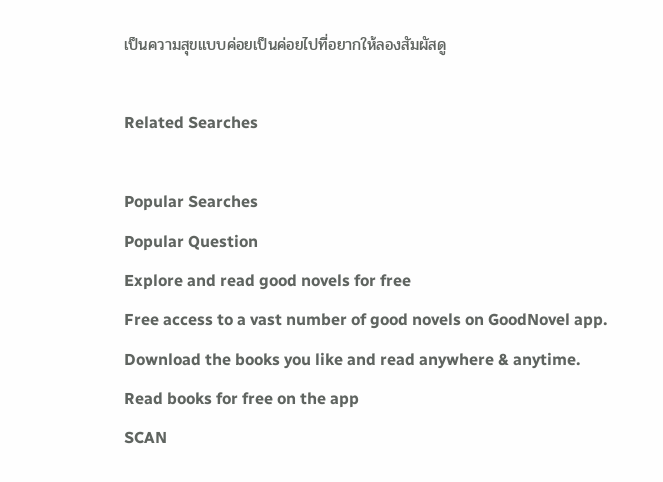เป็นความสุขแบบค่อยเป็นค่อยไปที่อยากให้ลองสัมผัสดู

Related Searches

Popular Searches
Popular Question
Explore and read good novels for free
Free access to a vast number of good novels on GoodNovel app. Download the books you like and read anywhere & anytime.
Read books for free on the app
SCAN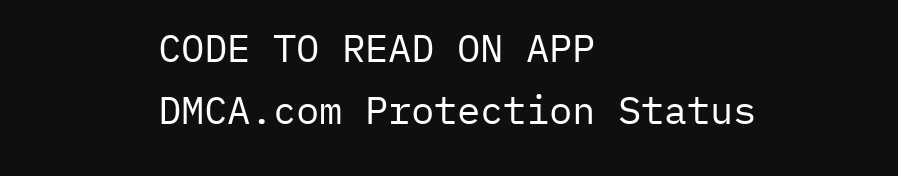CODE TO READ ON APP
DMCA.com Protection Status